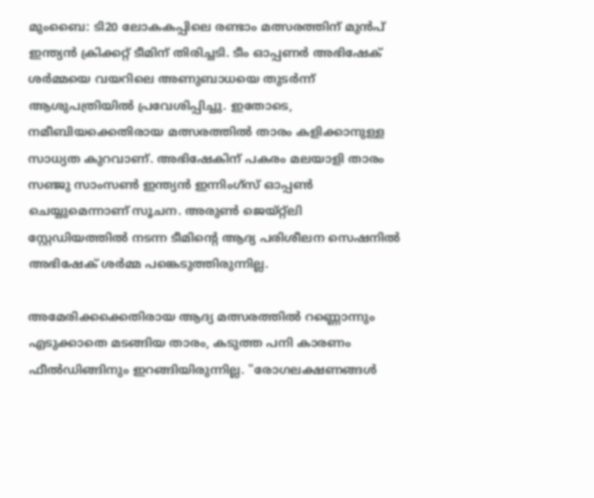മുംബൈ: ടി20 ലോകകപ്പിലെ രണ്ടാം മത്സരത്തിന് മുൻപ് ഇന്ത്യൻ ക്രിക്കറ്റ് ടീമിന് തിരിച്ചടി. ടീം ഓപ്പണർ അഭിഷേക് ശർമ്മയെ വയറിലെ അണുബാധയെ തുടർന്ന് ആശുപത്രിയിൽ പ്രവേശിപ്പിച്ചു. ഇതോടെ, നമീബിയക്കെതിരായ മത്സരത്തിൽ താരം കളിക്കാനുള്ള സാധ്യത കുറവാണ്. അഭിഷേകിന് പകരം മലയാളി താരം സഞ്ജു സാംസൺ ഇന്ത്യൻ ഇന്നിംഗ്സ് ഓപ്പൺ ചെയ്യുമെന്നാണ് സൂചന. അരുൺ ജെയ്റ്റ്ലി സ്റ്റേഡിയത്തിൽ നടന്ന ടീമിന്റെ ആദ്യ പരിശീലന സെഷനിൽ അഭിഷേക് ശർമ്മ പങ്കെടുത്തിരുന്നില്ല.

അമേരിക്കക്കെതിരായ ആദ്യ മത്സരത്തിൽ റണ്ണൊന്നും എടുക്കാതെ മടങ്ങിയ താരം, കടുത്ത പനി കാരണം ഫീൽഡിങ്ങിനും ഇറങ്ങിയിരുന്നില്ല. "രോഗലക്ഷണങ്ങൾ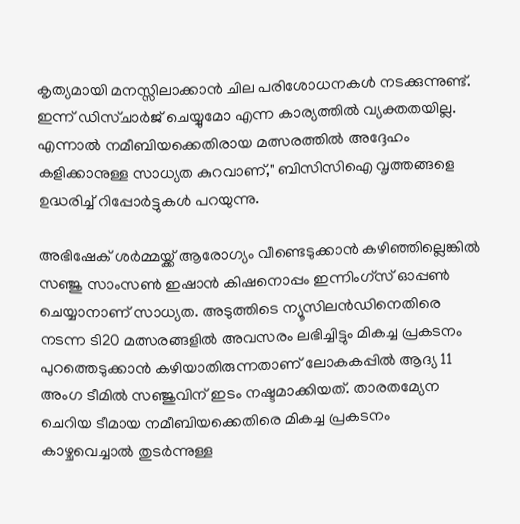കൃത്യമായി മനസ്സിലാക്കാൻ ചില പരിശോധനകൾ നടക്കുന്നുണ്ട്. ഇന്ന് ഡിസ്ചാർജ് ചെയ്യുമോ എന്ന കാര്യത്തിൽ വ്യക്തതയില്ല. എന്നാൽ നമീബിയക്കെതിരായ മത്സരത്തിൽ അദ്ദേഹം കളിക്കാനുള്ള സാധ്യത കുറവാണ്," ബിസിസിഐ വൃത്തങ്ങളെ ഉദ്ധരിച്ച് റിപ്പോർട്ടുകൾ പറയുന്നു.

അഭിഷേക് ശർമ്മയ്ക്ക് ആരോഗ്യം വീണ്ടെടുക്കാൻ കഴിഞ്ഞില്ലെങ്കിൽ സഞ്ജു സാംസൺ ഇഷാൻ കിഷനൊപ്പം ഇന്നിംഗ്സ് ഓപ്പൺ ചെയ്യാനാണ് സാധ്യത. അടുത്തിടെ ന്യൂസിലൻഡിനെതിരെ നടന്ന ടി20 മത്സരങ്ങളിൽ അവസരം ലഭിച്ചിട്ടും മികച്ച പ്രകടനം പുറത്തെടുക്കാൻ കഴിയാതിരുന്നതാണ് ലോകകപ്പിൽ ആദ്യ 11 അംഗ ടീമിൽ സഞ്ജുവിന് ഇടം നഷ്ടമാക്കിയത്. താരതമ്യേന ചെറിയ ടീമായ നമീബിയക്കെതിരെ മികച്ച പ്രകടനം കാഴ്ചവെച്ചാൽ തുടർന്നുള്ള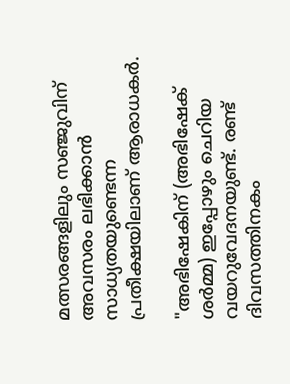മത്സരങ്ങളിലും സഞ്ജുവിന് അവസരം ലഭിക്കാൻ സാധ്യതയുണ്ടെന്ന പ്രതീക്ഷയിലാണ് ആരാധകർ.

"അഭിഷേകിന് (അഭിഷേക് ശർമ്മ) ഇപ്പോഴും ചെറിയ വയറുവേദനയുണ്ട്. രണ്ട് ദിവസത്തിനകം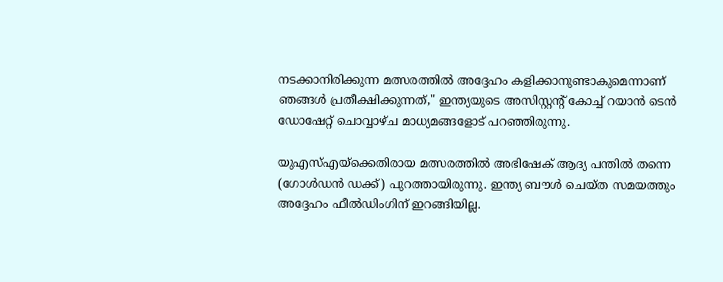നടക്കാനിരിക്കുന്ന മത്സരത്തിൽ അദ്ദേഹം കളിക്കാനുണ്ടാകുമെന്നാണ് ഞങ്ങൾ പ്രതീക്ഷിക്കുന്നത്," ഇന്ത്യയുടെ അസിസ്റ്റന്റ് കോച്ച് റയാൻ ടെൻ ഡോഷേറ്റ് ചൊവ്വാഴ്ച മാധ്യമങ്ങളോട് പറഞ്ഞിരുന്നു.

യുഎസ്എയ്‌ക്കെതിരായ മത്സരത്തിൽ അഭിഷേക് ആദ്യ പന്തിൽ തന്നെ (ഗോൾഡൻ ഡക്ക്) പുറത്തായിരുന്നു. ഇന്ത്യ ബൗൾ ചെയ്ത സമയത്തും അദ്ദേഹം ഫീൽഡിംഗിന് ഇറങ്ങിയില്ല.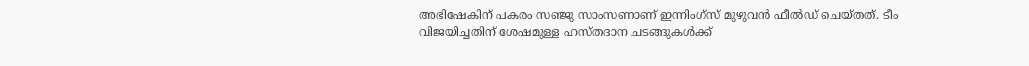അഭിഷേകിന് പകരം സഞ്ജു സാംസണാണ് ഇന്നിംഗ്‌സ് മുഴുവൻ ഫീൽഡ് ചെയ്തത്. ടീം വിജയിച്ചതിന് ശേഷമുള്ള ഹസ്തദാന ചടങ്ങുകൾക്ക്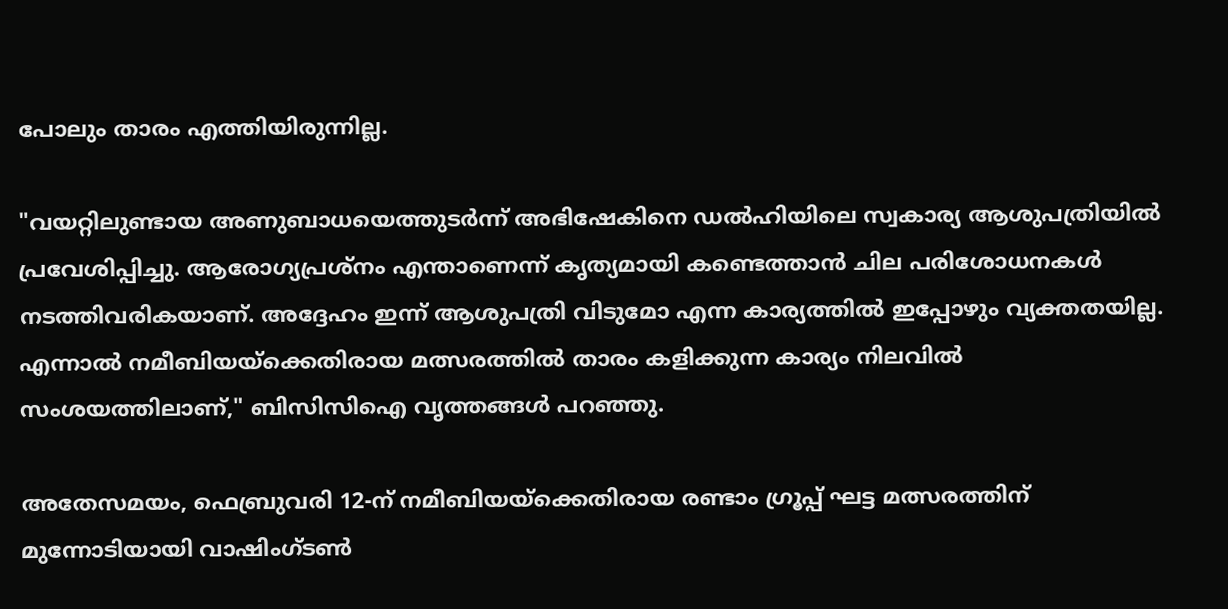പോലും താരം എത്തിയിരുന്നില്ല.

"വയറ്റിലുണ്ടായ അണുബാധയെത്തുടർന്ന് അഭിഷേകിനെ ഡൽഹിയിലെ സ്വകാര്യ ആശുപത്രിയിൽ പ്രവേശിപ്പിച്ചു. ആരോഗ്യപ്രശ്നം എന്താണെന്ന് കൃത്യമായി കണ്ടെത്താൻ ചില പരിശോധനകൾ നടത്തിവരികയാണ്. അദ്ദേഹം ഇന്ന് ആശുപത്രി വിടുമോ എന്ന കാര്യത്തിൽ ഇപ്പോഴും വ്യക്തതയില്ല. എന്നാൽ നമീബിയയ്‌ക്കെതിരായ മത്സരത്തിൽ താരം കളിക്കുന്ന കാര്യം നിലവിൽ സംശയത്തിലാണ്," ബിസിസിഐ വൃത്തങ്ങൾ പറഞ്ഞു.

അതേസമയം, ഫെബ്രുവരി 12-ന് നമീബിയയ്‌ക്കെതിരായ രണ്ടാം ഗ്രൂപ്പ് ഘട്ട മത്സരത്തിന് മുന്നോടിയായി വാഷിംഗ്ടൺ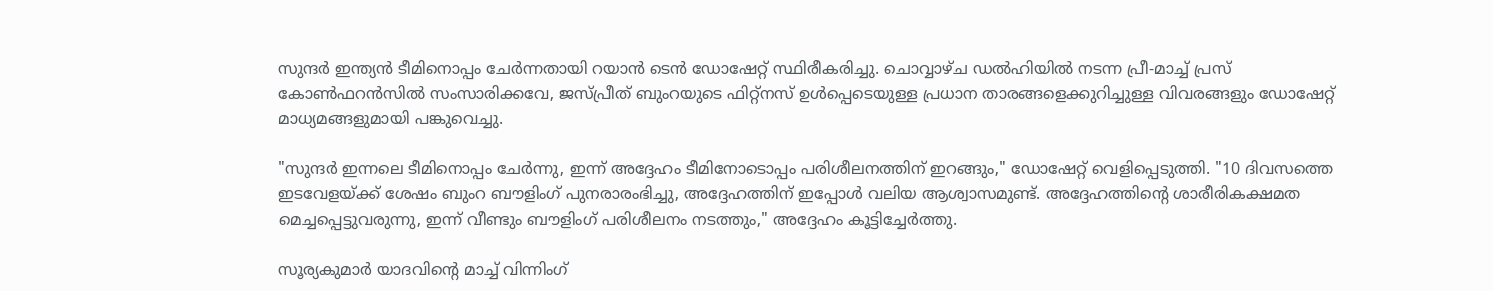സുന്ദർ ഇന്ത്യൻ ടീമിനൊപ്പം ചേർന്നതായി റയാൻ ടെൻ ഡോഷേറ്റ് സ്ഥിരീകരിച്ചു. ചൊവ്വാഴ്ച ഡൽഹിയിൽ നടന്ന പ്രീ-മാച്ച് പ്രസ് കോൺഫറൻസിൽ സംസാരിക്കവേ, ജസ്പ്രീത് ബുംറയുടെ ഫിറ്റ്‌നസ് ഉൾപ്പെടെയുള്ള പ്രധാന താരങ്ങളെക്കുറിച്ചുള്ള വിവരങ്ങളും ഡോഷേറ്റ് മാധ്യമങ്ങളുമായി പങ്കുവെച്ചു.

"സുന്ദർ ഇന്നലെ ടീമിനൊപ്പം ചേർന്നു, ഇന്ന് അദ്ദേഹം ടീമിനോടൊപ്പം പരിശീലനത്തിന് ഇറങ്ങും," ഡോഷേറ്റ് വെളിപ്പെടുത്തി. "10 ദിവസത്തെ ഇടവേളയ്ക്ക് ശേഷം ബുംറ ബൗളിംഗ് പുനരാരംഭിച്ചു, അദ്ദേഹത്തിന് ഇപ്പോൾ വലിയ ആശ്വാസമുണ്ട്. അദ്ദേഹത്തിന്റെ ശാരീരികക്ഷമത മെച്ചപ്പെട്ടുവരുന്നു, ഇന്ന് വീണ്ടും ബൗളിംഗ് പരിശീലനം നടത്തും," അദ്ദേഹം കൂട്ടിച്ചേർത്തു.

സൂര്യകുമാർ യാദവിന്റെ മാച്ച് വിന്നിംഗ്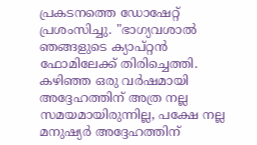പ്രകടനത്തെ ഡോഷേറ്റ് പ്രശംസിച്ചു. "ഭാഗ്യവശാൽ ഞങ്ങളുടെ ക്യാപ്റ്റൻ ഫോമിലേക്ക് തിരിച്ചെത്തി. കഴിഞ്ഞ ഒരു വർഷമായി അദ്ദേഹത്തിന് അത്ര നല്ല സമയമായിരുന്നില്ല, പക്ഷേ നല്ല മനുഷ്യർ അദ്ദേഹത്തിന്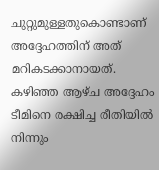ചുറ്റുമുള്ളതുകൊണ്ടാണ് അദ്ദേഹത്തിന് അത് മറികടക്കാനായത്. കഴിഞ്ഞ ആഴ്‌ച അദ്ദേഹം ടീമിനെ രക്ഷിച്ച രീതിയിൽ നിന്നും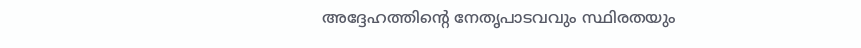അദ്ദേഹത്തിന്റെ നേതൃപാടവവും സ്ഥിരതയും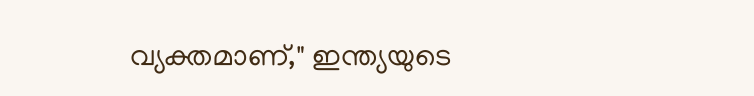വ്യക്തമാണ്," ഇന്ത്യയുടെ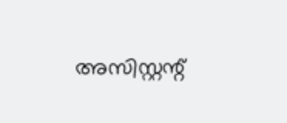അസിസ്റ്റന്റ്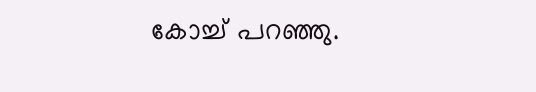കോച്ച് പറഞ്ഞു.